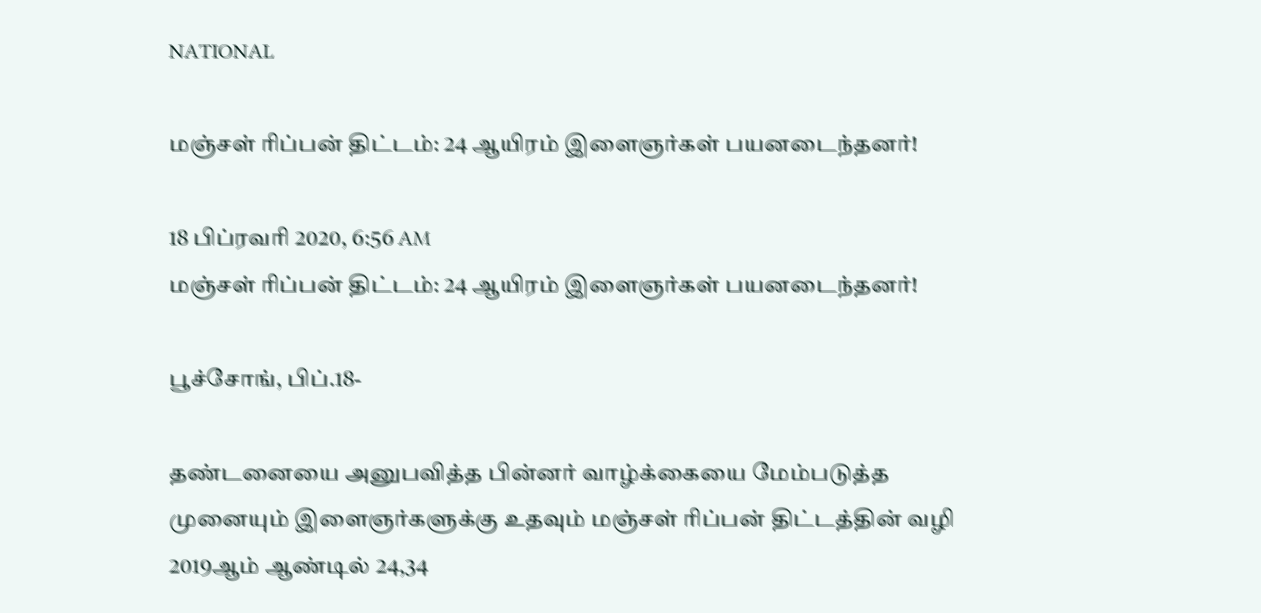NATIONAL

மஞ்சள் ரிப்பன் திட்டம்: 24 ஆயிரம் இளைஞர்கள் பயனடைந்தனர்!

18 பிப்ரவரி 2020, 6:56 AM
மஞ்சள் ரிப்பன் திட்டம்: 24 ஆயிரம் இளைஞர்கள் பயனடைந்தனர்!

பூச்சோங், பிப்.18-

தண்டனையை அனுபவித்த பின்னர் வாழ்க்கையை மேம்படுத்த முனையும் இளைஞர்களுக்கு உதவும் மஞ்சள் ரிப்பன் திட்டத்தின் வழி 2019ஆம் ஆண்டில் 24,34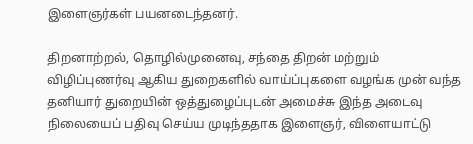இளைஞர்கள் பயனடைந்தனர்.

திறனாற்றல், தொழில்முனைவு, சந்தை திறன் மற்றும் விழிப்புணர்வு ஆகிய துறைகளில் வாய்ப்புகளை வழங்க முன் வந்த தனியார் துறையின் ஒத்துழைப்புடன் அமைச்சு இந்த அடைவு நிலையைப் பதிவு செய்ய முடிந்ததாக இளைஞர், விளையாட்டு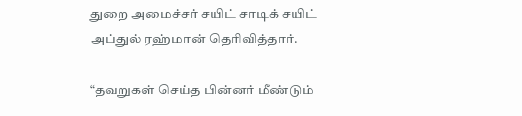துறை அமைச்சர் சயிட் சாடிக் சயிட் அப்துல் ரஹ்மான் தெரிவித்தார்.

“தவறுகள் செய்த பின்னர் மீண்டும்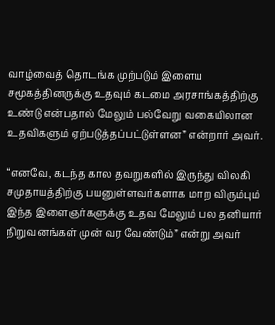வாழ்வைத் தொடங்க முற்படும் இளைய சமூகத்தினருக்கு உதவும் கடமை அரசாங்கத்திற்கு உண்டு என்பதால் மேலும் பல்வேறு வகையிலான உதவிகளும் ஏற்படுத்தப்பட்டுள்ளன” என்றார் அவர்.

“எனவே, கடந்த கால தவறுகளில் இருந்து விலகி சமுதாயத்திற்கு பயனுள்ளவர்களாக மாற விரும்பும் இந்த இளைஞர்களுக்கு உதவ மேலும் பல தனியார் நிறுவனங்கள் முன் வர வேண்டும்” என்று அவர்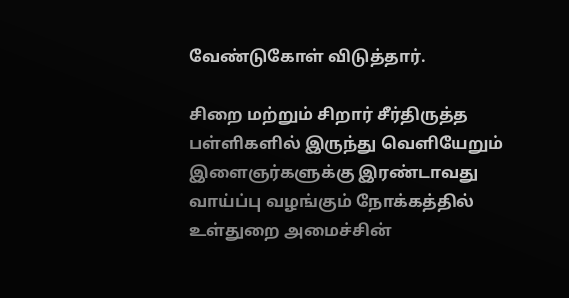வேண்டுகோள் விடுத்தார்.

சிறை மற்றும் சிறார் சீர்திருத்த பள்ளிகளில் இருந்து வெளியேறும் இளைஞர்களுக்கு இரண்டாவது வாய்ப்பு வழங்கும் நோக்கத்தில் உள்துறை அமைச்சின்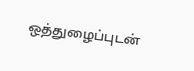ஒத்துழைப்புடன்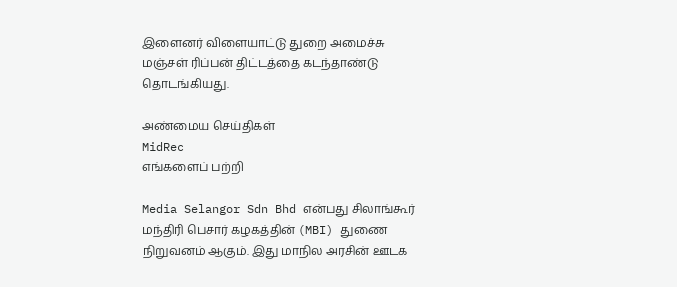இளைனர் விளையாட்டு துறை அமைச்சு மஞ்சள் ரிப்பன் திட்டத்தை கடந்தாண்டு தொடங்கியது.

அண்மைய செய்திகள்
MidRec
எங்களைப் பற்றி

Media Selangor Sdn Bhd என்பது சிலாங்கூர் மந்திரி பெசார் கழகத்தின் (MBI) துணை நிறுவனம் ஆகும். இது மாநில அரசின் ஊடக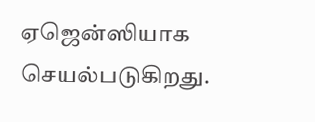ஏஜென்ஸியாக செயல்படுகிறது.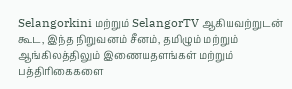Selangorkini மற்றும் SelangorTV ஆகியவற்றுடன் கூட, இந்த நிறுவனம் சீனம், தமிழும் மற்றும் ஆங்கிலத்திலும் இணையதளங்கள் மற்றும் பத்திரிகைகளை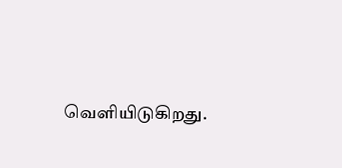வெளியிடுகிறது.